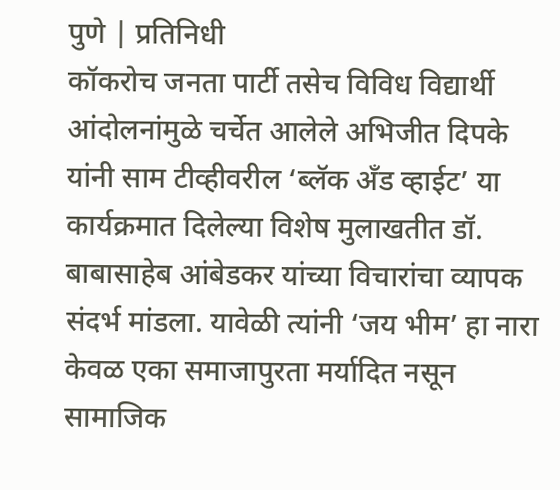पुणे | प्रतिनिधी
कॉकरोच जनता पार्टी तसेच विविध विद्यार्थी आंदोलनांमुळे चर्चेत आलेले अभिजीत दिपके यांनी साम टीव्हीवरील ‘ब्लॅक अँड व्हाईट’ या कार्यक्रमात दिलेल्या विशेष मुलाखतीत डॉ. बाबासाहेब आंबेडकर यांच्या विचारांचा व्यापक संदर्भ मांडला. यावेळी त्यांनी ‘जय भीम’ हा नारा केवळ एका समाजापुरता मर्यादित नसून सामाजिक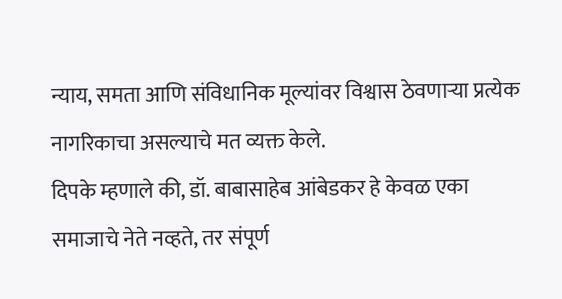न्याय, समता आणि संविधानिक मूल्यांवर विश्वास ठेवणाऱ्या प्रत्येक नागरिकाचा असल्याचे मत व्यक्त केले.
दिपके म्हणाले की, डॉ. बाबासाहेब आंबेडकर हे केवळ एका समाजाचे नेते नव्हते, तर संपूर्ण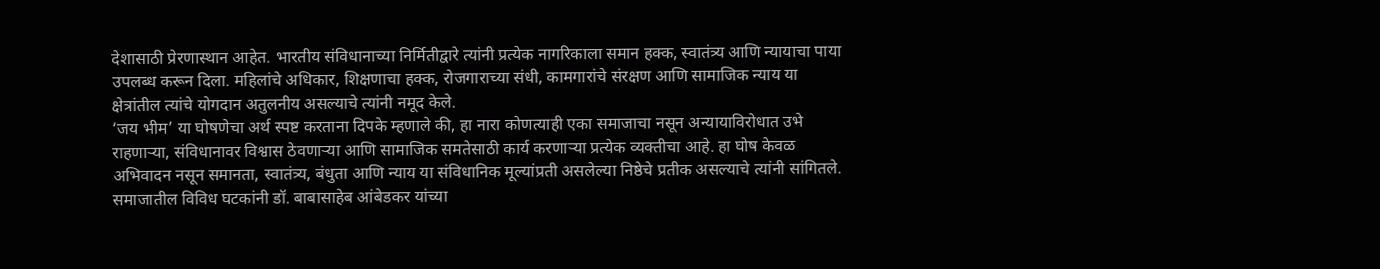देशासाठी प्रेरणास्थान आहेत. भारतीय संविधानाच्या निर्मितीद्वारे त्यांनी प्रत्येक नागरिकाला समान हक्क, स्वातंत्र्य आणि न्यायाचा पाया उपलब्ध करून दिला. महिलांचे अधिकार, शिक्षणाचा हक्क, रोजगाराच्या संधी, कामगारांचे संरक्षण आणि सामाजिक न्याय या क्षेत्रांतील त्यांचे योगदान अतुलनीय असल्याचे त्यांनी नमूद केले.
‘जय भीम’ या घोषणेचा अर्थ स्पष्ट करताना दिपके म्हणाले की, हा नारा कोणत्याही एका समाजाचा नसून अन्यायाविरोधात उभे राहणाऱ्या, संविधानावर विश्वास ठेवणाऱ्या आणि सामाजिक समतेसाठी कार्य करणाऱ्या प्रत्येक व्यक्तीचा आहे. हा घोष केवळ अभिवादन नसून समानता, स्वातंत्र्य, बंधुता आणि न्याय या संविधानिक मूल्यांप्रती असलेल्या निष्ठेचे प्रतीक असल्याचे त्यांनी सांगितले.
समाजातील विविध घटकांनी डॉ. बाबासाहेब आंबेडकर यांच्या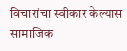विचारांचा स्वीकार केल्यास सामाजिक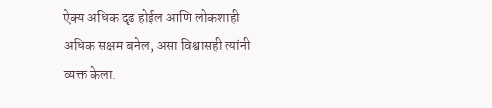ऐक्य अधिक दृढ होईल आणि लोकशाही अधिक सक्षम बनेल, असा विश्वासही त्यांनी व्यक्त केला.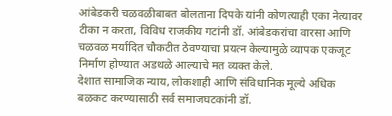आंबेडकरी चळवळीबाबत बोलताना दिपके यांनी कोणत्याही एका नेत्यावर टीका न करता, विविध राजकीय गटांनी डॉ. आंबेडकरांचा वारसा आणि चळवळ मर्यादित चौकटीत ठेवण्याचा प्रयत्न केल्यामुळे व्यापक एकजूट निर्माण होण्यात अडथळे आल्याचे मत व्यक्त केले.
देशात सामाजिक न्याय, लोकशाही आणि संविधानिक मूल्ये अधिक बळकट करण्यासाठी सर्व समाजघटकांनी डॉ.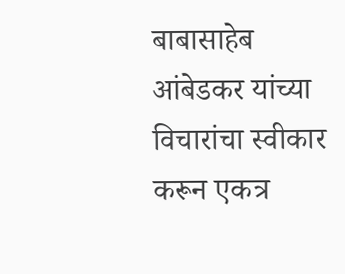बाबासाहेब आंबेडकर यांच्या विचारांचा स्वीकार करून एकत्र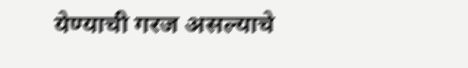येण्याची गरज असल्याचे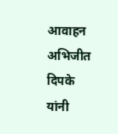आवाहन अभिजीत दिपके यांनी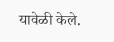यावेळी केले.